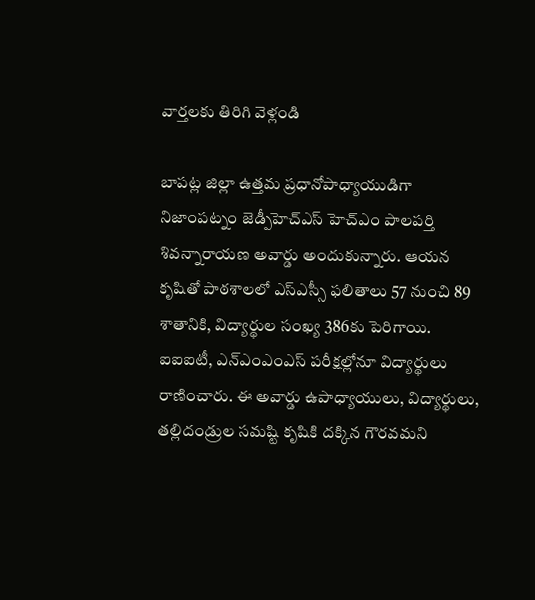వార్తలకు తిరిగి వెళ్లండి

బాపట్ల జిల్లా ఉత్తమ ప్రధానోపాధ్యాయుడిగా నిజాంపట్నం జెడ్పీహెచ్ఎస్ హెచ్ఎం పాలపర్తి శివన్నారాయణ అవార్డు అందుకున్నారు. ఆయన కృషితో పాఠశాలలో ఎస్ఎస్సీ ఫలితాలు 57 నుంచి 89 శాతానికి, విద్యార్థుల సంఖ్య 386కు పెరిగాయి.
ఐఐఐటీ, ఎన్ఎంఎంఎస్ పరీక్షల్లోనూ విద్యార్థులు రాణించారు. ఈ అవార్డు ఉపాధ్యాయులు, విద్యార్థులు, తల్లిదండ్రుల సమష్టి కృషికి దక్కిన గౌరవమని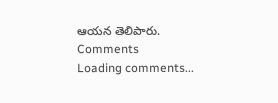ఆయన తెలిపారు.
Comments
Loading comments...